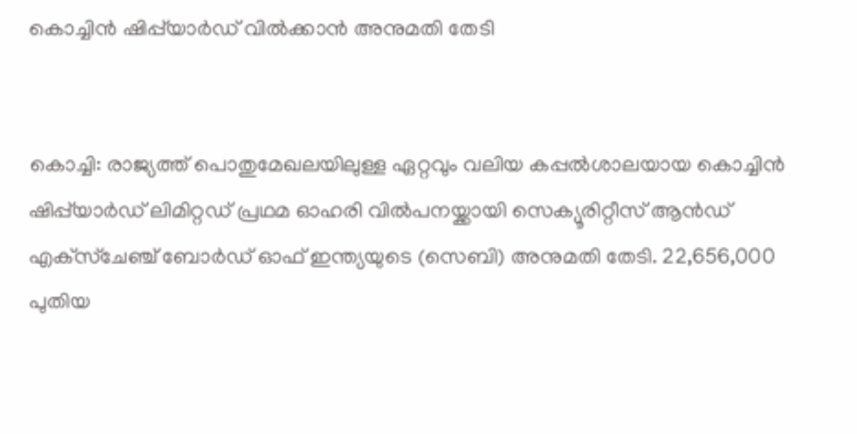കൊച്ചിന്‍ ഷിപ്പ്‌യാര്‍ഡ് വില്‍ക്കാന്‍ അനുമതി തേടി


കൊച്ചി: രാജ്യത്ത് പൊതുമേഖലയിലുള്ള ഏറ്റവും വലിയ കപ്പല്‍ശാലയായ കൊച്ചിന്‍ ഷിപ്പ്‌യാര്‍ഡ് ലിമിറ്റഡ് പ്രഥമ ഓഹരി വില്‍പനയ്ക്കായി സെക്യൂരിറ്റീസ് ആന്‍ഡ് എക്‌സ്‌ചേഞ്ച് ബോര്‍ഡ് ഓഫ് ഇന്ത്യയുടെ (സെബി) അനുമതി തേടി. 22,656,000 പുതിയ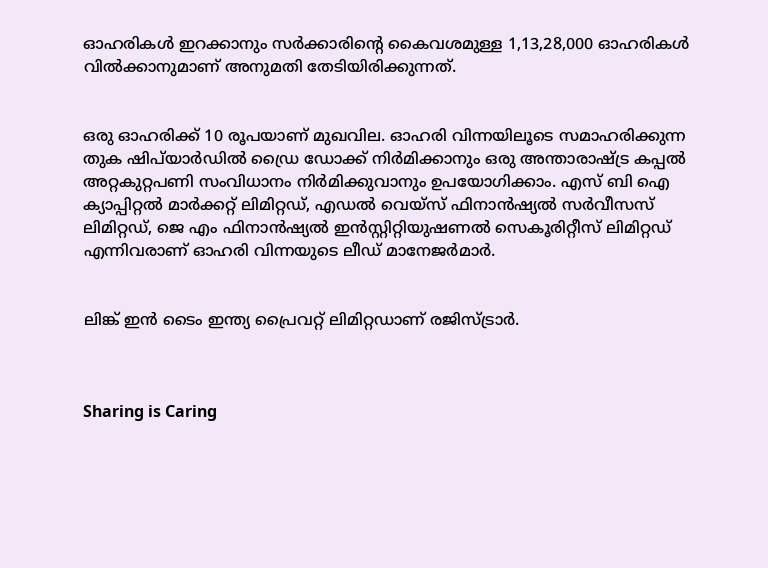ഓഹരികള്‍ ഇറക്കാനും സര്‍ക്കാരിന്റെ കൈവശമുള്ള 1,13,28,000 ഓഹരികള്‍ വില്‍ക്കാനുമാണ് അനുമതി തേടിയിരിക്കുന്നത്.


ഒരു ഓഹരിക്ക് 10 രൂപയാണ് മുഖവില. ഓഹരി വിന്നയിലൂടെ സമാഹരിക്കുന്ന തുക ഷിപ്‌യാര്‍ഡില്‍ ഡ്രൈ ഡോക്ക് നിര്‍മിക്കാനും ഒരു അന്താരാഷ്ട്ര കപ്പല്‍ അറ്റകുറ്റപണി സംവിധാനം നിര്‍മിക്കുവാനും ഉപയോഗിക്കാം. എസ് ബി ഐ ക്യാപ്പിറ്റല്‍ മാര്‍ക്കറ്റ് ലിമിറ്റഡ്, എഡല്‍ വെയ്‌സ് ഫിനാന്‍ഷ്യല്‍ സര്‍വീസസ് ലിമിറ്റഡ്, ജെ എം ഫിനാന്‍ഷ്യല്‍ ഇന്‍സ്റ്റിറ്റിയുഷണല്‍ സെകൂരിറ്റീസ് ലിമിറ്റഡ് എന്നിവരാണ് ഓഹരി വിന്നയുടെ ലീഡ് മാനേജര്‍മാര്‍.


ലിങ്ക് ഇന്‍ ടൈം ഇന്ത്യ പ്രൈവറ്റ് ലിമിറ്റഡാണ് രജിസ്ട്രാര്‍.



Sharing is Caring